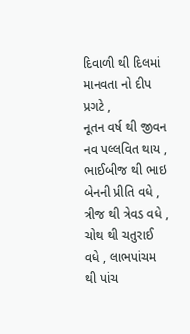દિવાળી થી દિલમાં માનવતા નો દીપ પ્રગટે ,
નૂતન વર્ષ થી જીવન નવ પલ્લવિત થાય ,
ભાઈબીજ થી ભાઇ બેનની પ્રીતિ વધે ,
ત્રીજ થી ત્રેવડ વધે ,
ચોથ થી ચતુરાઈ વધે , લાભપાંચમ થી પાંચ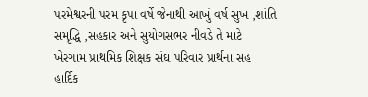પરમેશ્વરની પરમ કૃપા વર્ષે જેનાથી આખું વર્ષ સુખ ,શાંતિ સમૃદ્ધિ ,સહકાર અને સુયોગસભર નીવડે તે માટે ખેરગામ પ્રાથમિક શિક્ષક સંઘ પરિવાર પ્રાર્થના સહ હાર્દિક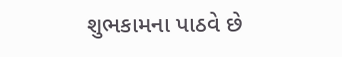શુભકામના પાઠવે છે